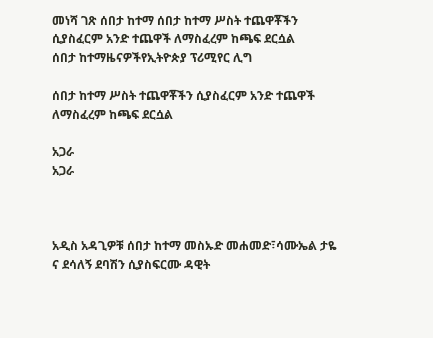መነሻ ገጽ ሰበታ ከተማ ሰበታ ከተማ ሥስት ተጨዋቾችን ሲያስፈርም አንድ ተጨዋች ለማስፈረም ከጫፍ ደርሷል
ሰበታ ከተማዜናዎችየኢትዮጵያ ፕሪሚየር ሊግ

ሰበታ ከተማ ሥስት ተጨዋቾችን ሲያስፈርም አንድ ተጨዋች ለማስፈረም ከጫፍ ደርሷል

አጋራ
አጋራ



አዲስ አዳጊዎቹ ሰበታ ከተማ መስኡድ መሐመድ፣ሳሙኤል ታዬ ና ደሳለኝ ደባሽን ሲያስፍርሙ ዳዊት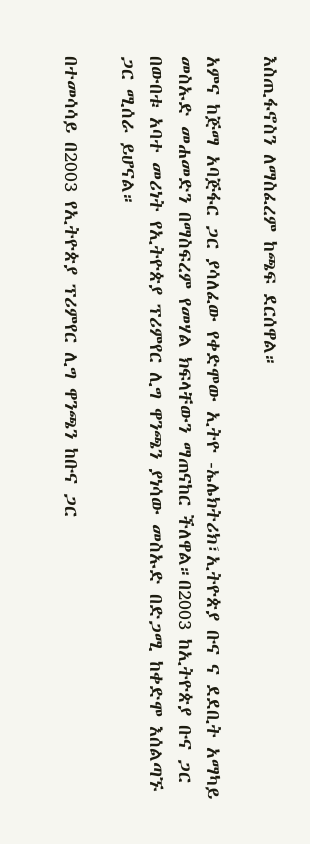እስጢፋኖስን ለማስፈረም ከጫፍ ደርሰዋል።

አምና ከጅማ አባጅፋር ጋር ያሳለፈው የቀድሞው ኢትዮ -ኤሌክትሪክ፣ኢትዮጵያ ቡና ና ደደቢት አማካይ መስኡድ መሐመድን በማስፍረም የመሃል ክፍላቸውን ማጠናከር ችለዋል።በ2003 ከኢትዮጵያ ቡና ጋር በውበቱ አባተ መሪነት የኢትዮጵያ ፕሪምየር ሊግ ዋንጫን ያነሳው መስኡድ በድጋሚ ከቀድሞ እሰልጣኙ ጋር ሚሰራ ይሆናል።

በተመሳሳይ በ2003 የኢትዮጵያ ፕሪምየር ሊግ ዋንጫን ከቡና ጋር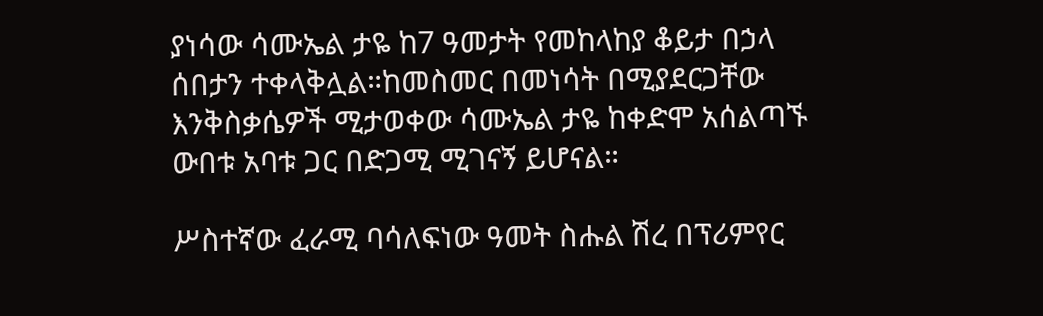ያነሳው ሳሙኤል ታዬ ከ7 ዓመታት የመከላከያ ቆይታ በኃላ ሰበታን ተቀላቅሏል።ከመስመር በመነሳት በሚያደርጋቸው እንቅስቃሴዎች ሚታወቀው ሳሙኤል ታዬ ከቀድሞ አሰልጣኙ ውበቱ አባቱ ጋር በድጋሚ ሚገናኝ ይሆናል።

ሥስተኛው ፈራሚ ባሳለፍነው ዓመት ስሑል ሽረ በፕሪምየር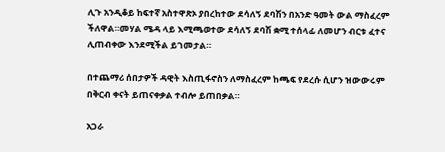ሊጉ አንዲቆይ ከፍተኛ አስተዋጽኦ ያበረከተው ደሳለኝ ደባሽን በአንድ ዓመት ውል ማስፈረም ችለዋል።መሃል ሜዳ ላይ እሚጫወተው ደሳለኝ ደባሽ ቋሚ ተሰላፊ ለመሆን ብርቱ ፈተና ሊጠብቀው እንደሚችል ይገመታል።

በተጨማሪ ሰበታዎች ዳዊት እስጢፋኖስን ለማስፈረም ከጫፍ የደረሱ ሲሆን ዝውውሩም በቅርብ ቀናት ይጠናቀቃል ተብሎ ይጠበቃል።

አጋራ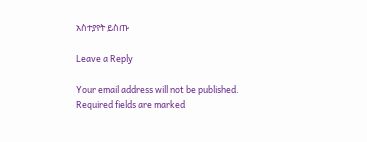አስተያየት ይስጡ

Leave a Reply

Your email address will not be published. Required fields are marked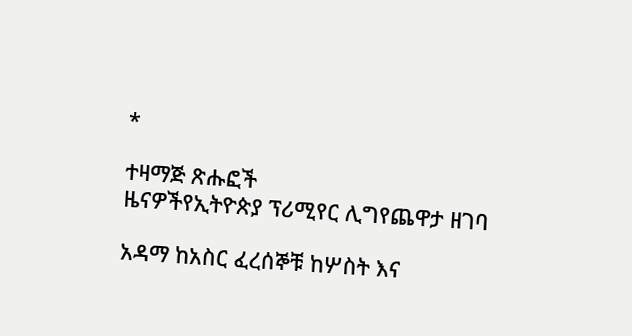*

ተዛማጅ ጽሑፎች
ዜናዎችየኢትዮጵያ ፕሪሚየር ሊግየጨዋታ ዘገባ

አዳማ ከአስር ፈረሰኞቹ ከሦስት እና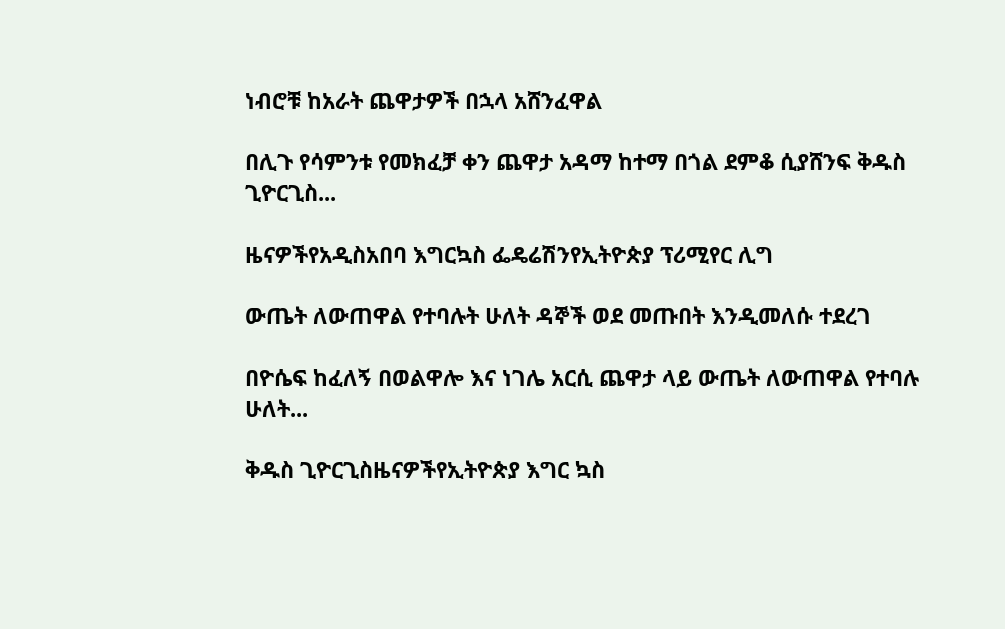ነብሮቹ ከአራት ጨዋታዎች በኋላ አሸንፈዋል

በሊጉ የሳምንቱ የመክፈቻ ቀን ጨዋታ አዳማ ከተማ በጎል ደምቆ ሲያሸንፍ ቅዱስ ጊዮርጊስ...

ዜናዎችየአዲስአበባ እግርኳስ ፌዴሬሽንየኢትዮጵያ ፕሪሚየር ሊግ

ውጤት ለውጠዋል የተባሉት ሁለት ዳኞች ወደ መጡበት እንዲመለሱ ተደረገ

በዮሴፍ ከፈለኝ በወልዋሎ እና ነገሌ አርሲ ጨዋታ ላይ ውጤት ለውጠዋል የተባሉ ሁለት...

ቅዱስ ጊዮርጊስዜናዎችየኢትዮጵያ እግር ኳስ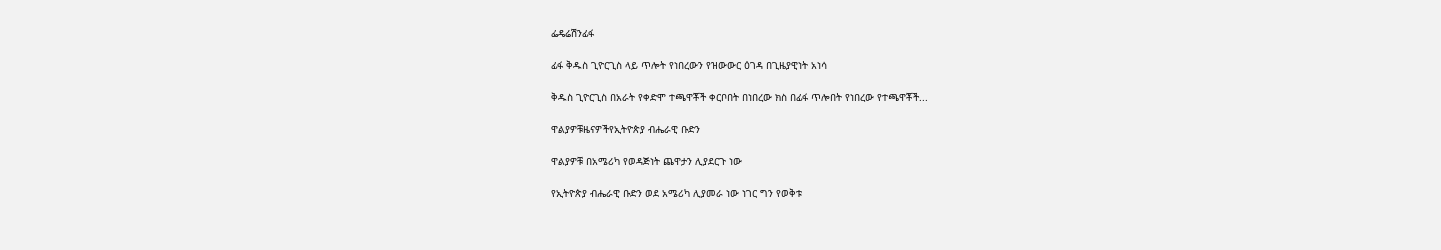ፌዴሬሽንፊፋ

ፊፋ ቅዱስ ጊዮርጊስ ላይ ጥሎት የነበረውን የዝውውር ዕገዳ በጊዜያዊነት አነሳ

ቅዱስ ጊዮርጊስ በአራት የቀድሞ ተጫዋቾች ቀርቦበት በነበረው ክስ በፊፋ ጥሎበት የነበረው የተጫዋቾች...

ዋልያዎቹዜናዎችየኢትዮጵያ ብሔራዊ ቡድን

ዋልያዎቹ በአሜሪካ የወዳጅነት ጨዋታን ሊያደርጉ ነው

የኢትዮጵያ ብሔራዊ ቡድን ወደ አሜሪካ ሊያመራ ነው ነገር ግን የወቅቱ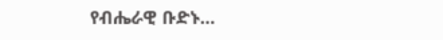የብሔራዊ ቡድኑ...